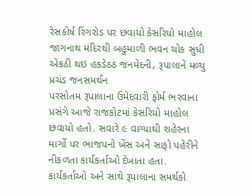રેસકોર્ષ રિંગરોડ પર છવાયો કેસરિયો માહોલ
જાગનાથ મંદિરથી બહુમાળી ભવન ચોક સુધી એકઠી થઇ હકડેઠઠ જનમેદની, રૂપાલાને મળ્યુ પ્રચંડ જનસમર્થન
પરસોતમ રૂપાલાના ઉમેદવારી ફોર્મ ભરવાના પ્રસંગે આજે રાજકોટમાં કેસરિયો માહોલ છવાયો હતો. સવારે ૯ વાગ્યાથી શહેરના માર્ગો પર ભાજપનો ખેંસ અને સાફો પહેરીને નીકળતા કાર્યકર્તાઓ દેખાતા હતા. કાર્યકર્તાઓ અને સાથે રૂપાલાના સમર્થકો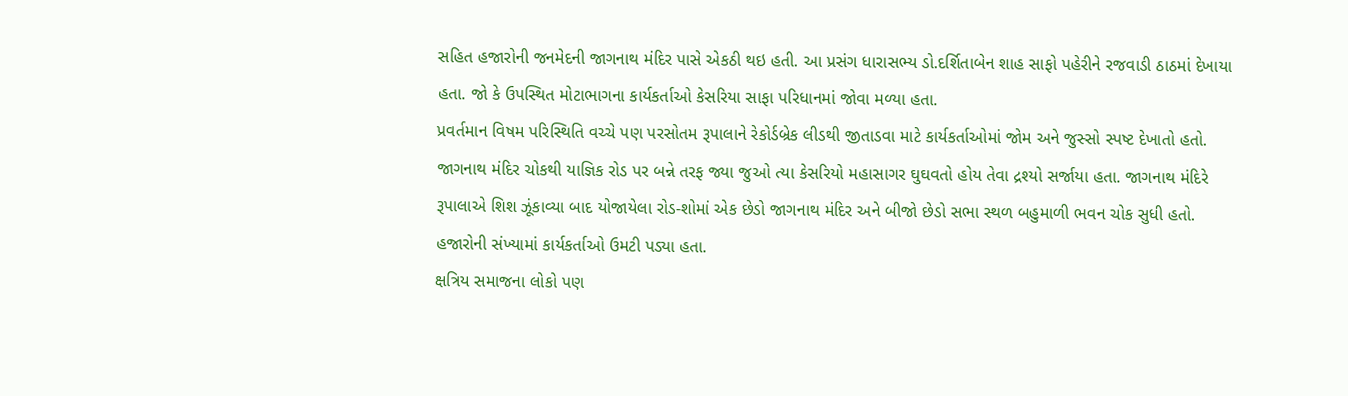સહિત હજારોની જનમેદની જાગનાથ મંદિર પાસે એકઠી થઇ હતી. આ પ્રસંગ ધારાસભ્ય ડો.દર્શિતાબેન શાહ સાફો પહેરીને રજવાડી ઠાઠમાં દેખાયા હતા. જો કે ઉપસ્થિત મોટાભાગના કાર્યકર્તાઓ કેસરિયા સાફા પરિધાનમાં જોવા મળ્યા હતા.
પ્રવર્તમાન વિષમ પરિસ્થિતિ વચ્ચે પણ પરસોતમ રૂપાલાને રેકોર્ડબ્રેક લીડથી જીતાડવા માટે કાર્યકર્તાઓમાં જોમ અને જુસ્સો સ્પષ્ટ દેખાતો હતો. જાગનાથ મંદિર ચોકથી યાજ્ઞિક રોડ પર બન્ને તરફ જ્યા જુઓ ત્યા કેસરિયો મહાસાગર ઘુઘવતો હોય તેવા દ્રશ્યો સર્જાયા હતા. જાગનાથ મંદિરે રૂપાલાએ શિશ ઝૂંકાવ્યા બાદ યોજાયેલા રોડ-શોમાં એક છેડો જાગનાથ મંદિર અને બીજો છેડો સભા સ્થળ બહુમાળી ભવન ચોક સુધી હતો. હજારોની સંખ્યામાં કાર્યકર્તાઓ ઉમટી પડ્યા હતા.
ક્ષત્રિય સમાજના લોકો પણ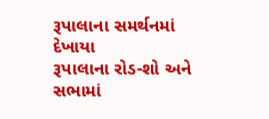રૂપાલાના સમર્થનમાં દેખાયા
રૂપાલાના રોડ-શો અને સભામાં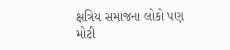ક્ષત્રિય સમાજના લોકો પણ મોટી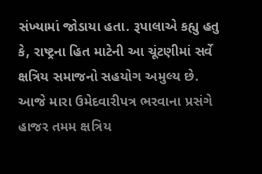સંખ્યામાં જોડાયા હતા. રૂપાલાએ કહ્યુ હતુ કે, રાષ્ટ્રના હિત માટેની આ ચૂંટણીમાં સર્વે ક્ષત્રિય સમાજનો સહયોગ અમુલ્ય છે. આજે મારા ઉમેદવારીપત્ર ભરવાના પ્રસંગે હાજર તમમ ક્ષત્રિય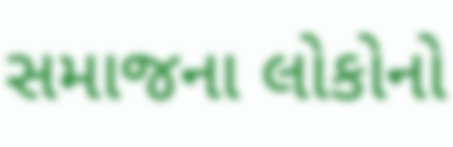સમાજના લોકોનો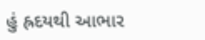હું હ્રદયથી આભાર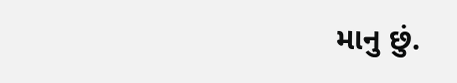માનુ છું.